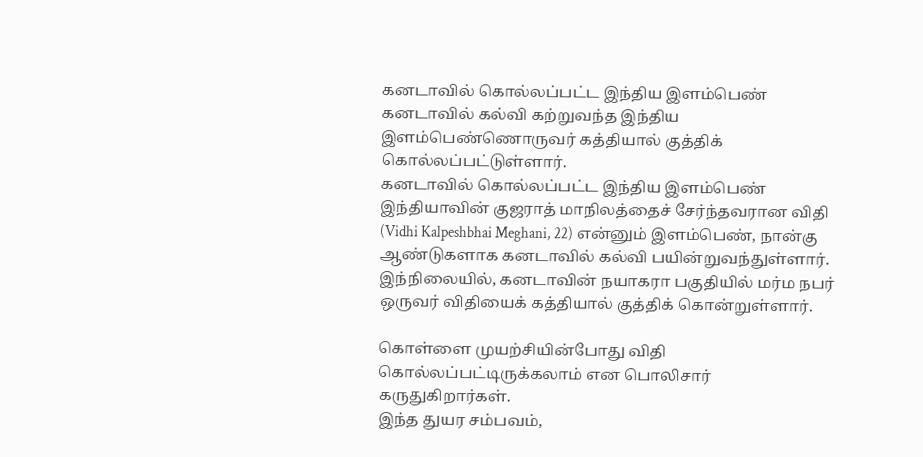கனடாவில் கொல்லப்பட்ட இந்திய இளம்பெண்
கனடாவில் கல்வி கற்றுவந்த இந்திய இளம்பெண்ணொருவர் கத்தியால் குத்திக் கொல்லப்பட்டுள்ளார்.
கனடாவில் கொல்லப்பட்ட இந்திய இளம்பெண்
இந்தியாவின் குஜராத் மாநிலத்தைச் சேர்ந்தவரான விதி (Vidhi Kalpeshbhai Meghani, 22) என்னும் இளம்பெண், நான்கு ஆண்டுகளாக கனடாவில் கல்வி பயின்றுவந்துள்ளார்.
இந்நிலையில், கனடாவின் நயாகரா பகுதியில் மர்ம நபர் ஒருவர் விதியைக் கத்தியால் குத்திக் கொன்றுள்ளார்.

கொள்ளை முயற்சியின்போது விதி கொல்லப்பட்டிருக்கலாம் என பொலிசார் கருதுகிறார்கள்.
இந்த துயர சம்பவம்,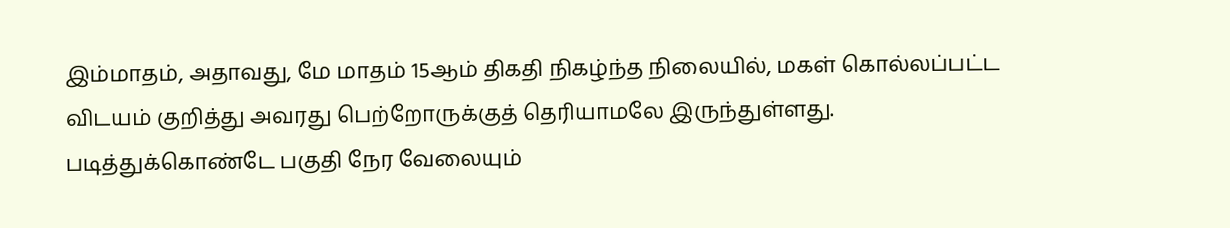இம்மாதம், அதாவது, மே மாதம் 15ஆம் திகதி நிகழ்ந்த நிலையில், மகள் கொல்லப்பட்ட விடயம் குறித்து அவரது பெற்றோருக்குத் தெரியாமலே இருந்துள்ளது.
படித்துக்கொண்டே பகுதி நேர வேலையும்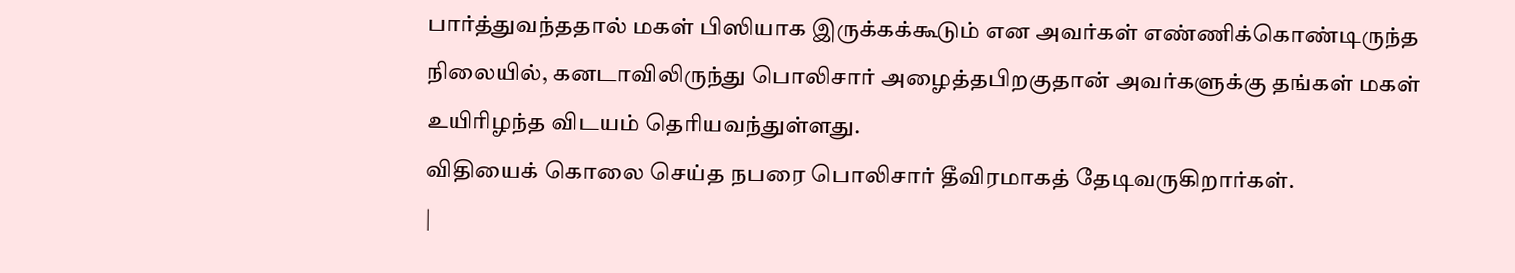பார்த்துவந்ததால் மகள் பிஸியாக இருக்கக்கூடும் என அவர்கள் எண்ணிக்கொண்டிருந்த நிலையில், கனடாவிலிருந்து பொலிசார் அழைத்தபிறகுதான் அவர்களுக்கு தங்கள் மகள் உயிரிழந்த விடயம் தெரியவந்துள்ளது.
விதியைக் கொலை செய்த நபரை பொலிசார் தீவிரமாகத் தேடிவருகிறார்கள்.
|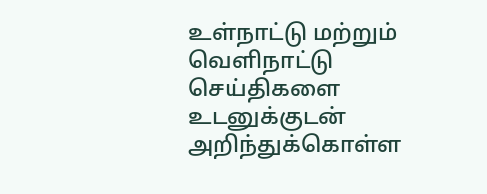உள்நாட்டு மற்றும் வெளிநாட்டு செய்திகளை உடனுக்குடன் அறிந்துக்கொள்ள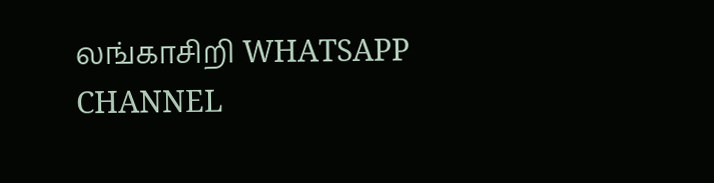லங்காசிறி WHATSAPP CHANNEL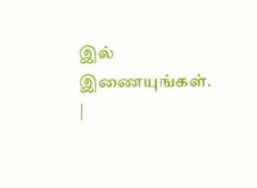இல் இணையுங்கள். |